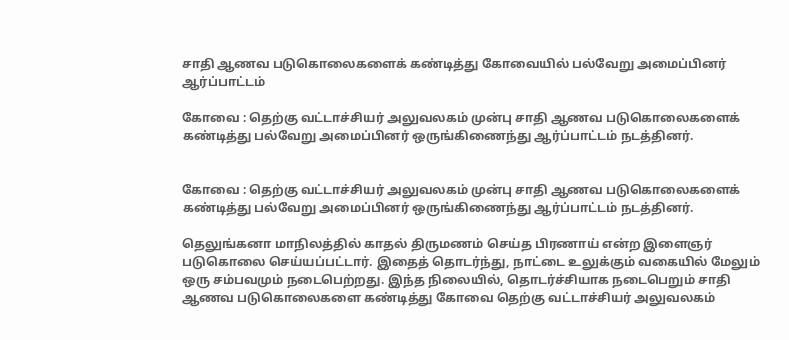சாதி ஆணவ படுகொலைகளைக் கண்டித்து கோவையில் பல்வேறு அமைப்பினர் ஆர்ப்பாட்டம்

கோவை : தெற்கு வட்டாச்சியர் அலுவலகம் முன்பு சாதி ஆணவ படுகொலைகளைக் கண்டித்து பல்வேறு அமைப்பினர் ஒருங்கிணைந்து ஆர்ப்பாட்டம் நடத்தினர்.


கோவை : தெற்கு வட்டாச்சியர் அலுவலகம் முன்பு சாதி ஆணவ படுகொலைகளைக் கண்டித்து பல்வேறு அமைப்பினர் ஒருங்கிணைந்து ஆர்ப்பாட்டம் நடத்தினர்.

தெலுங்கனா மாநிலத்தில் காதல் திருமணம் செய்த பிரணாய் என்ற இளைஞர் படுகொலை செய்யப்பட்டார். இதைத் தொடர்ந்து, நாட்டை உலுக்கும் வகையில் மேலும் ஒரு சம்பவமும் நடைபெற்றது. இந்த நிலையில், தொடர்ச்சியாக நடைபெறும் சாதி ஆணவ படுகொலைகளை கண்டித்து கோவை தெற்கு வட்டாச்சியர் அலுவலகம்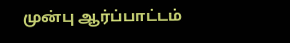முன்பு ஆர்ப்பாட்டம்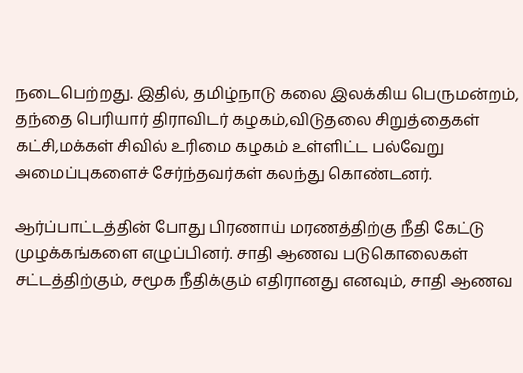நடைபெற்றது. இதில், தமிழ்நாடு கலை இலக்கிய பெருமன்றம், தந்தை பெரியார் திராவிடர் கழகம்,விடுதலை சிறுத்தைகள் கட்சி,மக்கள் சிவில் உரிமை கழகம் உள்ளிட்ட பல்வேறு அமைப்புகளைச் சேர்ந்தவர்கள் கலந்து கொண்டனர்.

ஆர்ப்பாட்டத்தின் போது பிரணாய் மரணத்திற்கு நீதி கேட்டு முழக்கங்களை எழுப்பினர். சாதி ஆணவ படுகொலைகள் சட்டத்திற்கும், சமூக நீதிக்கும் எதிரானது எனவும், சாதி ஆணவ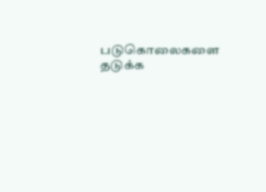படுகொலைகளை தடுக்க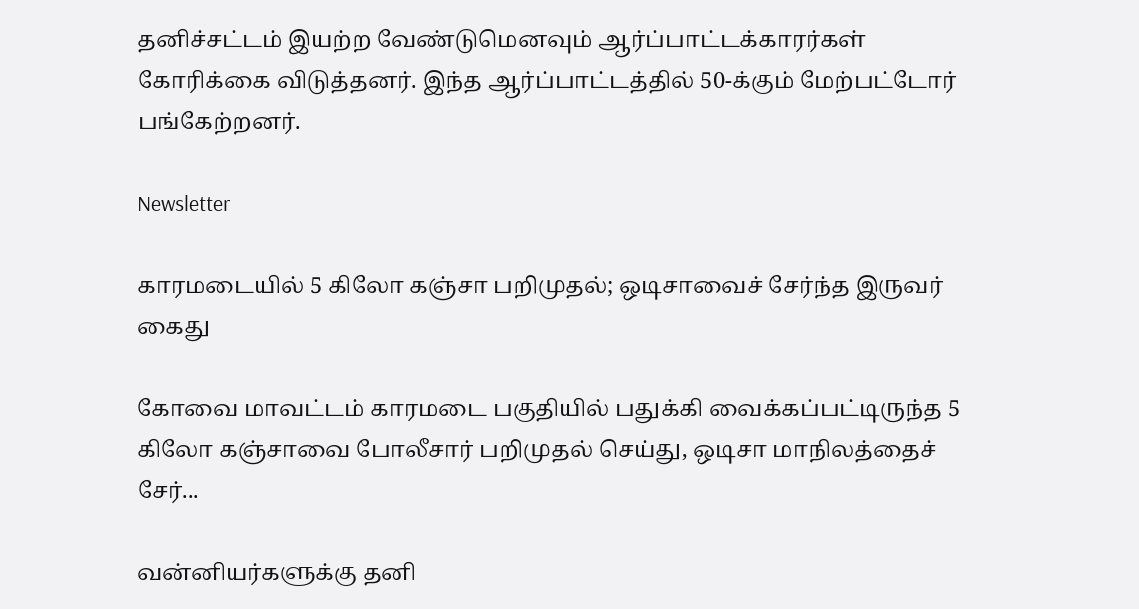தனிச்சட்டம் இயற்ற வேண்டுமெனவும் ஆர்ப்பாட்டக்காரர்கள் கோரிக்கை விடுத்தனர். இந்த ஆர்ப்பாட்டத்தில் 50-க்கும் மேற்பட்டோர் பங்கேற்றனர்.

Newsletter

காரமடையில் 5 கிலோ கஞ்சா பறிமுதல்; ஒடிசாவைச் சேர்ந்த இருவர் கைது

கோவை மாவட்டம் காரமடை பகுதியில் பதுக்கி வைக்கப்பட்டிருந்த 5 கிலோ கஞ்சாவை போலீசார் பறிமுதல் செய்து, ஒடிசா மாநிலத்தைச் சேர்...

வன்னியர்களுக்கு தனி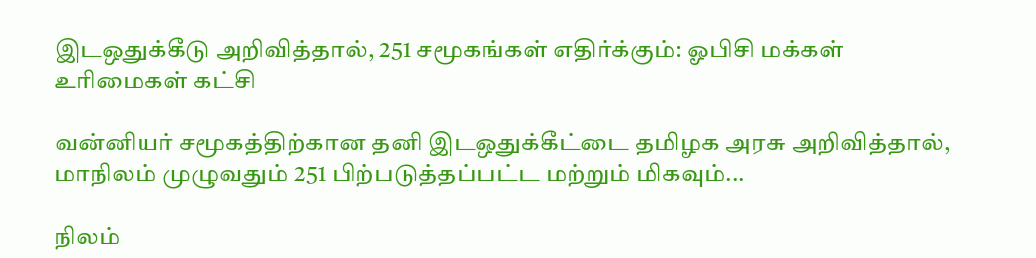இடஒதுக்கீடு அறிவித்தால், 251 சமூகங்கள் எதிர்க்கும்: ஓபிசி மக்கள் உரிமைகள் கட்சி

வன்னியர் சமூகத்திற்கான தனி இடஒதுக்கீட்டை தமிழக அரசு அறிவித்தால், மாநிலம் முழுவதும் 251 பிற்படுத்தப்பட்ட மற்றும் மிகவும்...

நிலம்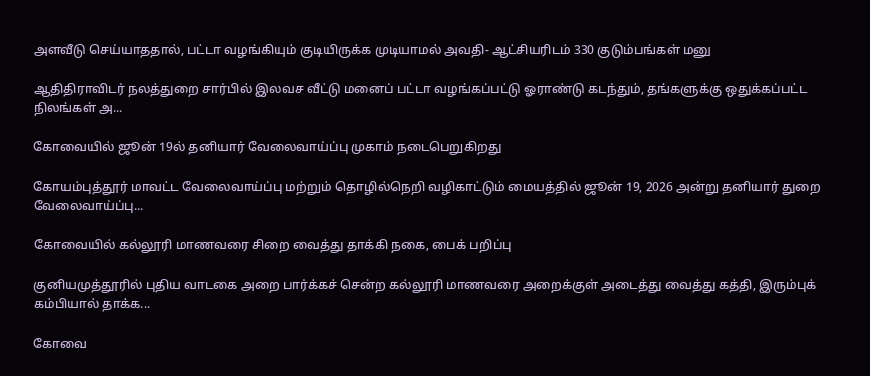அளவீடு செய்யாததால், பட்டா வழங்கியும் குடியிருக்க முடியாமல் அவதி- ஆட்சியரிடம் 330 குடும்பங்கள் மனு

ஆதிதிராவிடர் நலத்துறை சார்பில் இலவச வீட்டு மனைப் பட்டா வழங்கப்பட்டு ஓராண்டு கடந்தும், தங்களுக்கு ஒதுக்கப்பட்ட நிலங்கள் அ...

கோவையில் ஜூன் 19ல் தனியார் வேலைவாய்ப்பு முகாம் நடைபெறுகிறது

கோயம்புத்தூர் மாவட்ட வேலைவாய்ப்பு மற்றும் தொழில்நெறி வழிகாட்டும் மையத்தில் ஜூன் 19, 2026 அன்று தனியார் துறை வேலைவாய்ப்பு...

கோவையில் கல்லூரி மாணவரை சிறை வைத்து தாக்கி நகை, பைக் பறிப்பு

குனியமுத்தூரில் புதிய வாடகை அறை பார்க்கச் சென்ற கல்லூரி மாணவரை அறைக்குள் அடைத்து வைத்து கத்தி, இரும்புக் கம்பியால் தாக்க...

கோவை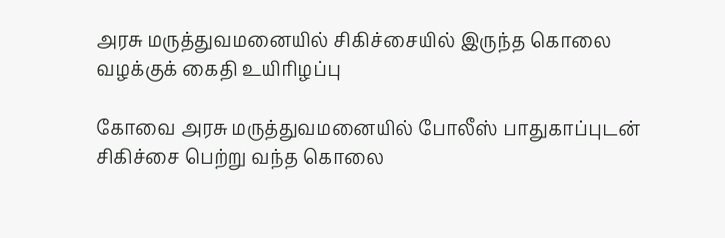அரசு மருத்துவமனையில் சிகிச்சையில் இருந்த கொலை வழக்குக் கைதி உயிரிழப்பு

கோவை அரசு மருத்துவமனையில் போலீஸ் பாதுகாப்புடன் சிகிச்சை பெற்று வந்த கொலை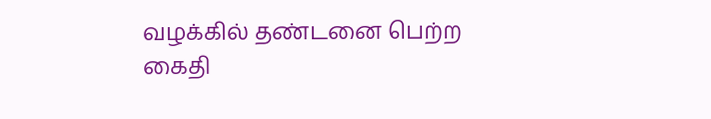வழக்கில் தண்டனை பெற்ற கைதி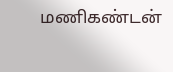மணிகண்டன்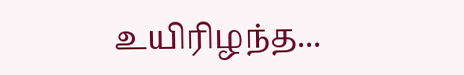உயிரிழந்த...